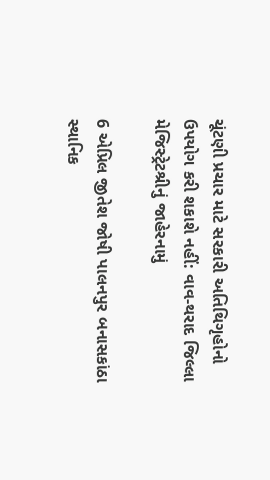ચૂંટણી પ્રચાર માટે સરકારી અતિથિગૃહોનો ઉપયોગ કરી શકાશે નહીં: વાવ-થરાદ જિલ્લા મેજિસ્ટ્રેટશ્રીનું જાહેરનામું

6 એપ્રિલ જીતેશ જોષી પાલનપુર બનાસકાંઠા
સ્થાનિક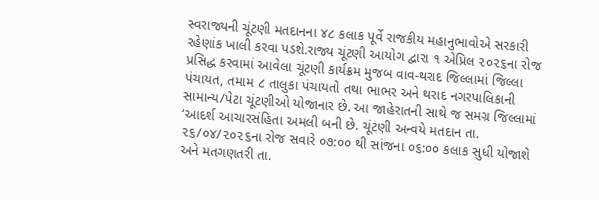સ્વરાજ્યની ચૂંટણી મતદાનના ૪૮ કલાક પૂર્વે રાજકીય મહાનુભાવોએ સરકારી રહેણાંક ખાલી કરવા પડશે.રાજ્ય ચૂંટણી આયોગ દ્વારા ૧ એપ્રિલ ૨૦૨૬ના રોજ પ્રસિદ્ધ કરવામાં આવેલા ચૂંટણી કાર્યક્રમ મુજબ વાવ-થરાદ જિલ્લામાં જિલ્લા પંચાયત, તમામ ૮ તાલુકા પંચાયતો તથા ભાભર અને થરાદ નગરપાલિકાની સામાન્ય/પેટા ચૂંટણીઓ યોજાનાર છે. આ જાહેરાતની સાથે જ સમગ્ર જિલ્લામાં ‘આદર્શ આચારસંહિતા અમલી બની છે. ચૂંટણી અન્વયે મતદાન તા. ૨૬/૦૪/૨૦૨૬ના રોજ સવારે ૦૭:૦૦ થી સાંજના ૦૬:૦૦ કલાક સુધી યોજાશે અને મતગણતરી તા.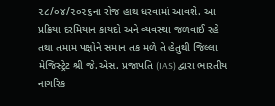૨૮/૦૪/૨૦૨૬ના રોજ હાથ ધરવામાં આવશે. આ પ્રક્રિયા દરમિયાન કાયદો અને વ્યવસ્થા જળવાઈ રહે તથા તમામ પક્ષોને સમાન તક મળે તે હેતુથી જિલ્લા મેજિસ્ટ્રેટ શ્રી જે.એસ. પ્રજાપતિ (IAS) દ્વારા ભારતીય નાગરિક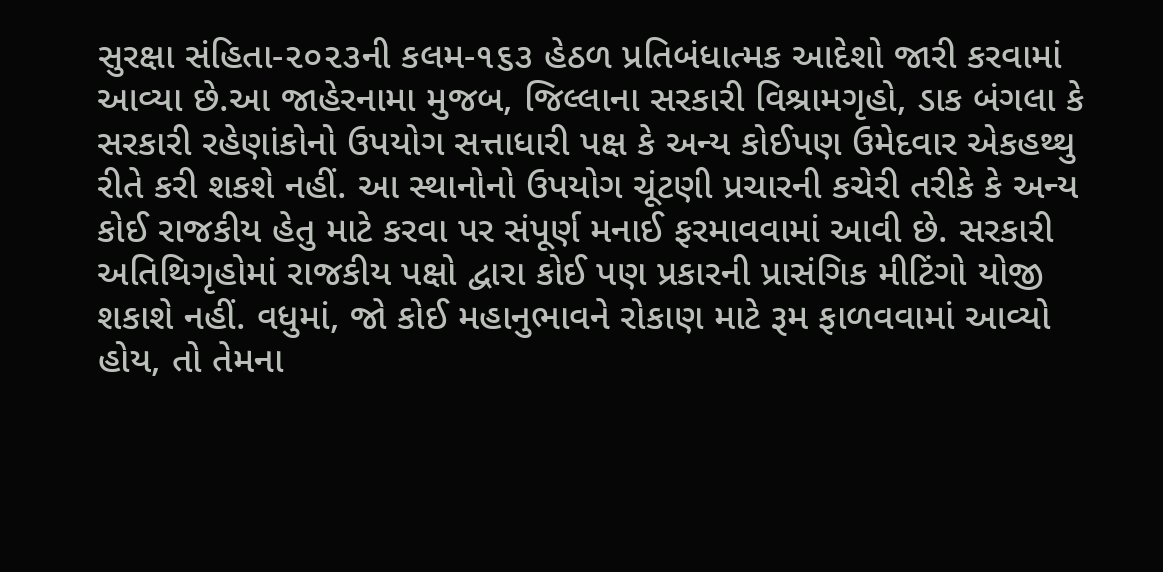સુરક્ષા સંહિતા-૨૦૨૩ની કલમ-૧૬૩ હેઠળ પ્રતિબંધાત્મક આદેશો જારી કરવામાં આવ્યા છે.આ જાહેરનામા મુજબ, જિલ્લાના સરકારી વિશ્રામગૃહો, ડાક બંગલા કે સરકારી રહેણાંકોનો ઉપયોગ સત્તાધારી પક્ષ કે અન્ય કોઈપણ ઉમેદવાર એકહથ્થુ રીતે કરી શકશે નહીં. આ સ્થાનોનો ઉપયોગ ચૂંટણી પ્રચારની કચેરી તરીકે કે અન્ય કોઈ રાજકીય હેતુ માટે કરવા પર સંપૂર્ણ મનાઈ ફરમાવવામાં આવી છે. સરકારી અતિથિગૃહોમાં રાજકીય પક્ષો દ્વારા કોઈ પણ પ્રકારની પ્રાસંગિક મીટિંગો યોજી શકાશે નહીં. વધુમાં, જો કોઈ મહાનુભાવને રોકાણ માટે રૂમ ફાળવવામાં આવ્યો હોય, તો તેમના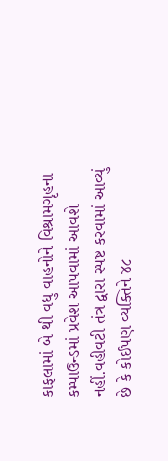કાફલામાં બે થી વધુ વાહનોને વિશ્રામગૃહના કમ્પાઉન્ડમાં પ્રવેશ આપવામાં આવશે નહીં.વહીવટી તંત્ર દ્વારા સ્પષ્ટ કરવામાં આવ્યું છે કે કોઈપણ વ્યક્તિને ૪૮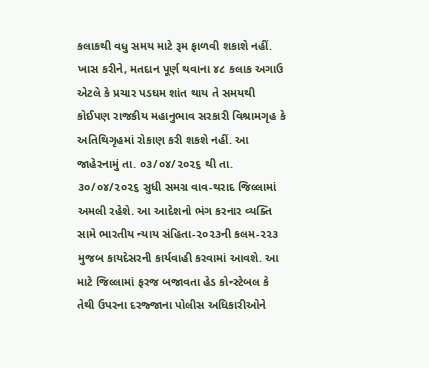કલાકથી વધુ સમય માટે રૂમ ફાળવી શકાશે નહીં. ખાસ કરીને, મતદાન પૂર્ણ થવાના ૪૮ કલાક અગાઉ એટલે કે પ્રચાર પડઘમ શાંત થાય તે સમયથી કોઈપણ રાજકીય મહાનુભાવ સરકારી વિશ્રામગૃહ કે અતિથિગૃહમાં રોકાણ કરી શકશે નહીં. આ જાહેરનામું તા. ૦૩/૦૪/૨૦૨૬ થી તા. ૩૦/૦૪/૨૦૨૬ સુધી સમગ્ર વાવ-થરાદ જિલ્લામાં અમલી રહેશે. આ આદેશનો ભંગ કરનાર વ્યક્તિ સામે ભારતીય ન્યાય સંહિતા-૨૦૨૩ની કલમ-૨૨૩ મુજબ કાયદેસરની કાર્યવાહી કરવામાં આવશે. આ માટે જિલ્લામાં ફરજ બજાવતા હેડ કોન્સ્ટેબલ કે તેથી ઉપરના દરજ્જાના પોલીસ અધિકારીઓને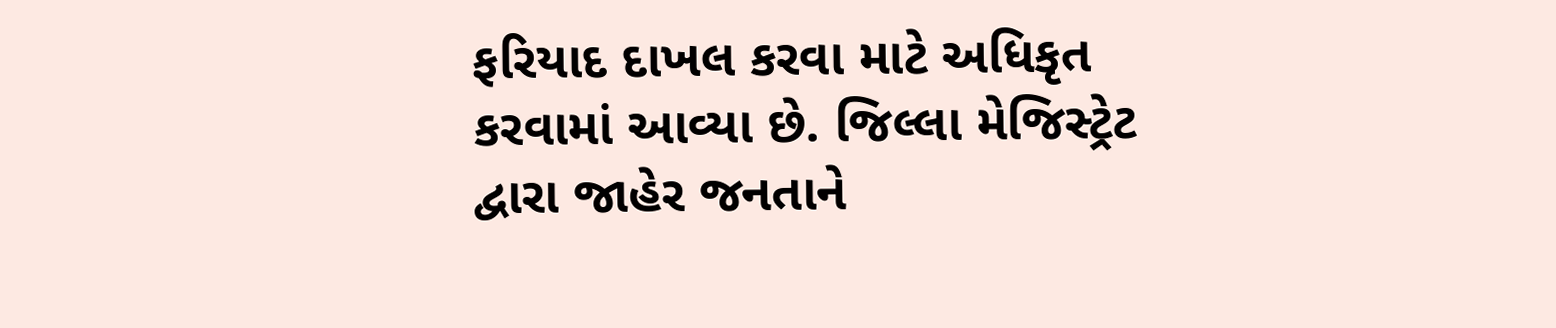ફરિયાદ દાખલ કરવા માટે અધિકૃત કરવામાં આવ્યા છે. જિલ્લા મેજિસ્ટ્રેટ દ્વારા જાહેર જનતાને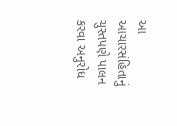આ આચારસંહિતાનું ચુસ્તપણે પાલન કરવા અનુરોધ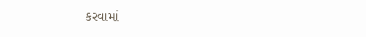કરવામાં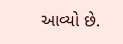આવ્યો છે.